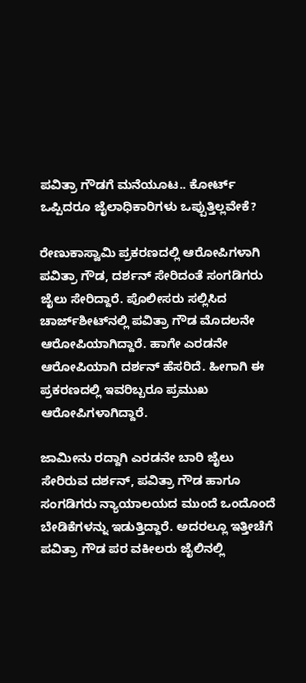ಪವಿತ್ರಾ ಗೌಡಗೆ ಮನೆಯೂಟ.. ಕೋರ್ಟ್ ಒಪ್ಪಿದರೂ ಜೈಲಾಧಿಕಾರಿಗಳು ಒಪ್ಪುತ್ತಿಲ್ಲವೇಕೆ?

ರೇಣುಕಾಸ್ವಾಮಿ ಪ್ರಕರಣದಲ್ಲಿ ಆರೋಪಿಗಳಾಗಿ ಪವಿತ್ರಾ ಗೌಡ, ದರ್ಶನ್ ಸೇರಿದಂತೆ ಸಂಗಡಿಗರು ಜೈಲು ಸೇರಿದ್ದಾರೆ. ಪೊಲೀಸರು ಸಲ್ಲಿಸಿದ ಚಾರ್ಜ್‌ಶೀಟ್‌ನಲ್ಲಿ ಪವಿತ್ರಾ ಗೌಡ ಮೊದಲನೇ ಆರೋಪಿಯಾಗಿದ್ದಾರೆ. ಹಾಗೇ ಎರಡನೇ ಆರೋಪಿಯಾಗಿ ದರ್ಶನ್ ಹೆಸರಿದೆ. ಹೀಗಾಗಿ ಈ ಪ್ರಕರಣದಲ್ಲಿ ಇವರಿಬ್ಬರೂ ಪ್ರಮುಖ ಆರೋಪಿಗಳಾಗಿದ್ದಾರೆ.

ಜಾಮೀನು ರದ್ದಾಗಿ ಎರಡನೇ ಬಾರಿ ಜೈಲು ಸೇರಿರುವ ದರ್ಶನ್, ಪವಿತ್ರಾ ಗೌಡ ಹಾಗೂ ಸಂಗಡಿಗರು ನ್ಯಾಯಾಲಯದ ಮುಂದೆ ಒಂದೊಂದೆ ಬೇಡಿಕೆಗಳನ್ನು ಇಡುತ್ತಿದ್ದಾರೆ. ಅದರಲ್ಲೂ ಇತ್ತೀಚೆಗೆ ಪವಿತ್ರಾ ಗೌಡ ಪರ ವಕೀಲರು ಜೈಲಿನಲ್ಲಿ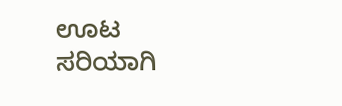ಊಟ ಸರಿಯಾಗಿ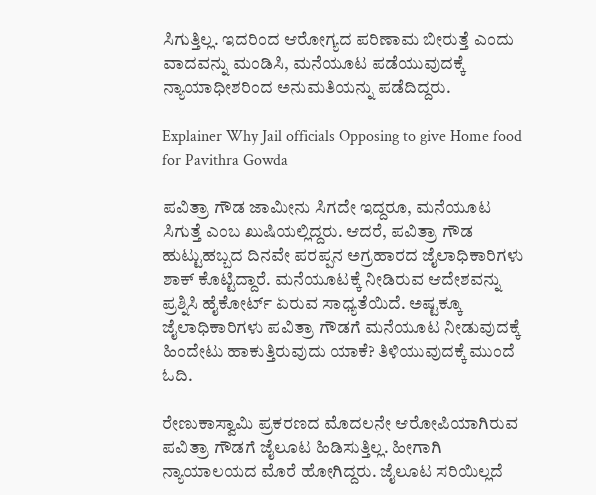ಸಿಗುತ್ತಿಲ್ಲ. ಇದರಿಂದ ಆರೋಗ್ಯದ ಪರಿಣಾಮ ಬೀರುತ್ತೆ ಎಂದು ವಾದವನ್ನು ಮಂಡಿಸಿ, ಮನೆಯೂಟ ಪಡೆಯುವುದಕ್ಕೆ ನ್ಯಾಯಾಧೀಶರಿಂದ ಅನುಮತಿಯನ್ನು ಪಡೆದಿದ್ದರು.

Explainer Why Jail officials Opposing to give Home food for Pavithra Gowda

ಪವಿತ್ರಾ ಗೌಡ ಜಾಮೀನು ಸಿಗದೇ ಇದ್ದರೂ, ಮನೆಯೂಟ ಸಿಗುತ್ತೆ ಎಂಬ ಖುಷಿಯಲ್ಲಿದ್ದರು. ಆದರೆ, ಪವಿತ್ರಾ ಗೌಡ ಹುಟ್ಟುಹಬ್ಬದ ದಿನವೇ ಪರಪ್ಪನ ಅಗ್ರಹಾರದ ಜೈಲಾಧಿಕಾರಿಗಳು ಶಾಕ್ ಕೊಟ್ಟಿದ್ದಾರೆ. ಮನೆಯೂಟಕ್ಕೆ ನೀಡಿರುವ ಆದೇಶವನ್ನು ಪ್ರಶ್ನಿಸಿ ಹೈಕೋರ್ಟ್ ಏರುವ ಸಾಧ್ಯತೆಯಿದೆ. ಅಷ್ಟಕ್ಕೂ ಜೈಲಾಧಿಕಾರಿಗಳು ಪವಿತ್ರಾ ಗೌಡಗೆ ಮನೆಯೂಟ ನೀಡುವುದಕ್ಕೆ ಹಿಂದೇಟು ಹಾಕುತ್ತಿರುವುದು ಯಾಕೆ? ತಿಳಿಯುವುದಕ್ಕೆ ಮುಂದೆ ಓದಿ.

ರೇಣುಕಾಸ್ವಾಮಿ ಪ್ರಕರಣದ ಮೊದಲನೇ ಆರೋಪಿಯಾಗಿರುವ ಪವಿತ್ರಾ ಗೌಡಗೆ ಜೈಲೂಟ ಹಿಡಿಸುತ್ತಿಲ್ಲ. ಹೀಗಾಗಿ ನ್ಯಾಯಾಲಯದ ಮೊರೆ ಹೋಗಿದ್ದರು. ಜೈಲೂಟ ಸರಿಯಿಲ್ಲದೆ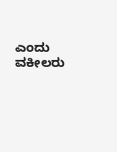ಎಂದು ವಕೀಲರು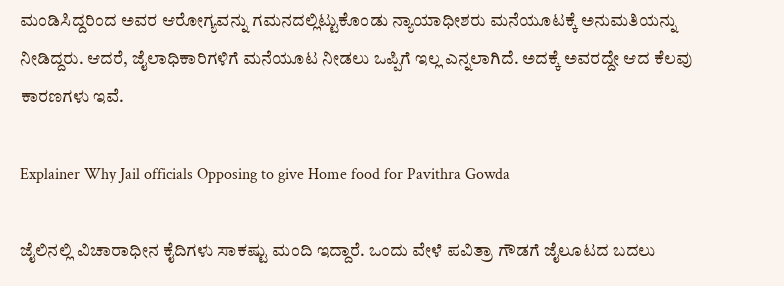ಮಂಡಿಸಿದ್ದರಿಂದ ಅವರ ಆರೋಗ್ಯವನ್ನು ಗಮನದಲ್ಲಿಟ್ಟುಕೊಂಡು ನ್ಯಾಯಾಧೀಶರು ಮನೆಯೂಟಕ್ಕೆ ಅನುಮತಿಯನ್ನು ನೀಡಿದ್ದರು. ಆದರೆ, ಜೈಲಾಧಿಕಾರಿಗಳಿಗೆ ಮನೆಯೂಟ ನೀಡಲು ಒಪ್ಪಿಗೆ ಇಲ್ಲ ಎನ್ನಲಾಗಿದೆ. ಅದಕ್ಕೆ ಅವರದ್ದೇ ಆದ ಕೆಲವು ಕಾರಣಗಳು ಇವೆ.

Explainer Why Jail officials Opposing to give Home food for Pavithra Gowda

ಜೈಲಿನಲ್ಲಿ ವಿಚಾರಾಧೀನ ಕೈದಿಗಳು ಸಾಕಷ್ಟು ಮಂದಿ ಇದ್ದಾರೆ. ಒಂದು ವೇಳೆ ಪವಿತ್ರಾ ಗೌಡಗೆ ಜೈಲೂಟದ ಬದಲು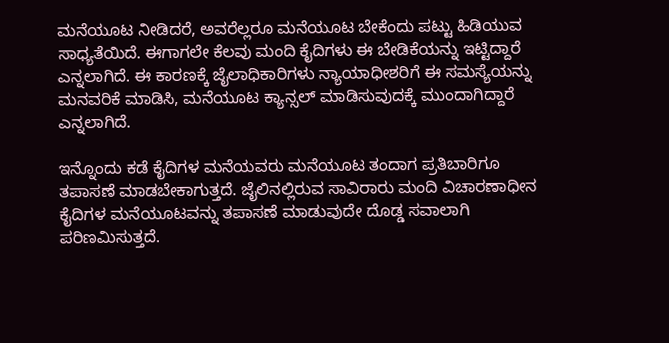ಮನೆಯೂಟ ನೀಡಿದರೆ, ಅವರೆಲ್ಲರೂ ಮನೆಯೂಟ ಬೇಕೆಂದು ಪಟ್ಟು ಹಿಡಿಯುವ ಸಾಧ್ಯತೆಯಿದೆ. ಈಗಾಗಲೇ ಕೆಲವು ಮಂದಿ ಕೈದಿಗಳು ಈ ಬೇಡಿಕೆಯನ್ನು ಇಟ್ಟಿದ್ದಾರೆ ಎನ್ನಲಾಗಿದೆ. ಈ ಕಾರಣಕ್ಕೆ ಜೈಲಾಧಿಕಾರಿಗಳು ನ್ಯಾಯಾಧೀಶರಿಗೆ ಈ ಸಮಸ್ಯೆಯನ್ನು ಮನವರಿಕೆ ಮಾಡಿಸಿ, ಮನೆಯೂಟ ಕ್ಯಾನ್ಸಲ್ ಮಾಡಿಸುವುದಕ್ಕೆ ಮುಂದಾಗಿದ್ದಾರೆ ಎನ್ನಲಾಗಿದೆ.

ಇನ್ನೊಂದು ಕಡೆ ಕೈದಿಗಳ ಮನೆಯವರು ಮನೆಯೂಟ ತಂದಾಗ ಪ್ರತಿಬಾರಿಗೂ ತಪಾಸಣೆ ಮಾಡಬೇಕಾಗುತ್ತದೆ. ಜೈಲಿನಲ್ಲಿರುವ ಸಾವಿರಾರು ಮಂದಿ ವಿಚಾರಣಾಧೀನ ಕೈದಿಗಳ ಮನೆಯೂಟವನ್ನು ತಪಾಸಣೆ ಮಾಡುವುದೇ ದೊಡ್ಡ ಸವಾಲಾಗಿ ಪರಿಣಮಿಸುತ್ತದೆ.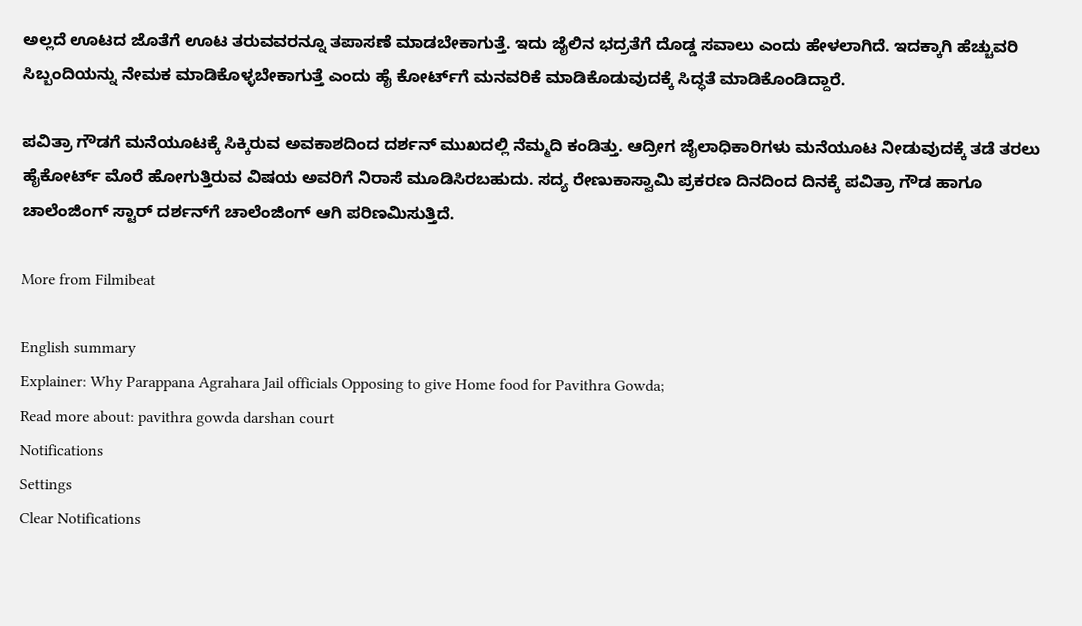ಅಲ್ಲದೆ ಊಟದ ಜೊತೆಗೆ ಊಟ ತರುವವರನ್ನೂ ತಪಾಸಣೆ ಮಾಡಬೇಕಾಗುತ್ತೆ. ಇದು ಜೈಲಿನ ಭದ್ರತೆಗೆ ದೊಡ್ಡ ಸವಾಲು ಎಂದು ಹೇಳಲಾಗಿದೆ. ಇದಕ್ಕಾಗಿ ಹೆಚ್ಚುವರಿ ಸಿಬ್ಬಂದಿಯನ್ನು ನೇಮಕ ಮಾಡಿಕೊಳ್ಳಬೇಕಾಗುತ್ತೆ ಎಂದು ಹೈ ಕೋರ್ಟ್‌ಗೆ ಮನವರಿಕೆ ಮಾಡಿಕೊಡುವುದಕ್ಕೆ ಸಿದ್ಧತೆ ಮಾಡಿಕೊಂಡಿದ್ದಾರೆ.

ಪವಿತ್ರಾ ಗೌಡಗೆ ಮನೆಯೂಟಕ್ಕೆ ಸಿಕ್ಕಿರುವ ಅವಕಾಶದಿಂದ ದರ್ಶನ್ ಮುಖದಲ್ಲಿ ನೆಮ್ಮದಿ ಕಂಡಿತ್ತು. ಆದ್ರೀಗ ಜೈಲಾಧಿಕಾರಿಗಳು ಮನೆಯೂಟ ನೀಡುವುದಕ್ಕೆ ತಡೆ ತರಲು ಹೈಕೋರ್ಟ್ ಮೊರೆ ಹೋಗುತ್ತಿರುವ ವಿಷಯ ಅವರಿಗೆ ನಿರಾಸೆ ಮೂಡಿಸಿರಬಹುದು. ಸದ್ಯ ರೇಣುಕಾಸ್ವಾಮಿ ಪ್ರಕರಣ ದಿನದಿಂದ ದಿನಕ್ಕೆ ಪವಿತ್ರಾ ಗೌಡ ಹಾಗೂ ಚಾಲೆಂಜಿಂಗ್ ಸ್ಟಾರ್‌ ದರ್ಶನ್‌ಗೆ ಚಾಲೆಂಜಿಂಗ್ ಆಗಿ ಪರಿಣಮಿಸುತ್ತಿದೆ.

More from Filmibeat

English summary
Explainer: Why Parappana Agrahara Jail officials Opposing to give Home food for Pavithra Gowda;
Read more about: pavithra gowda darshan court
Notifications
Settings
Clear Notifications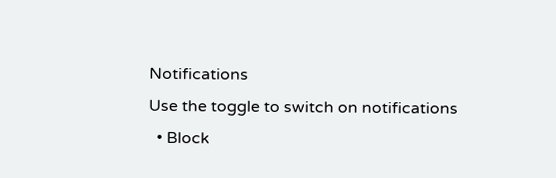Notifications
Use the toggle to switch on notifications
  • Block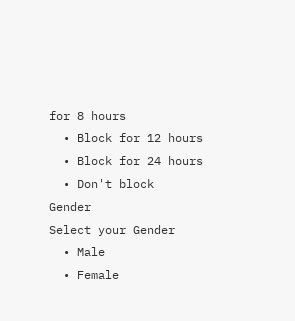for 8 hours
  • Block for 12 hours
  • Block for 24 hours
  • Don't block
Gender
Select your Gender
  • Male
  • Female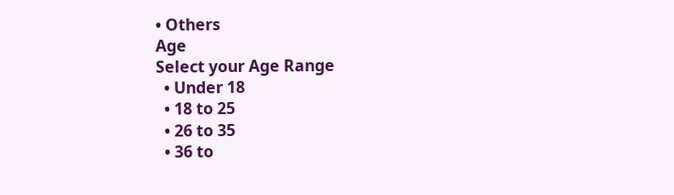• Others
Age
Select your Age Range
  • Under 18
  • 18 to 25
  • 26 to 35
  • 36 to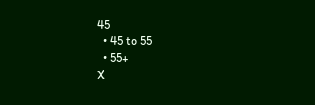45
  • 45 to 55
  • 55+
X